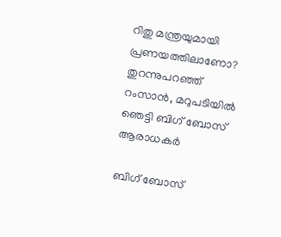റിതു മന്ത്രയുമായി പ്രണയത്തിലാണോ? തുറന്നുപറഞ്ഞ് റംസാൻ, മറുപടിയിൽ ഞെട്ടി ബിഗ് ബോസ് ആരാധകർ

ബിഗ് ബോസ്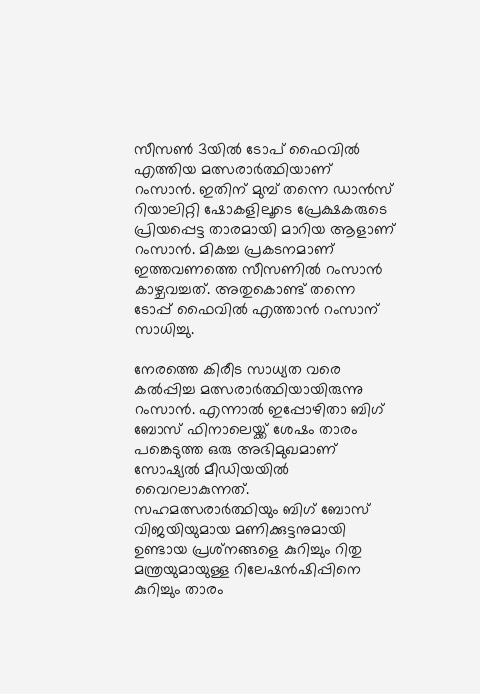സീസണ്‍ 3യില്‍ ടോപ് ഫൈവില്‍ എത്തിയ മത്സരാര്‍ത്ഥിയാണ് റംസാന്‍. ഇതിന് മുമ്പ് തന്നെ ഡാന്‍സ് റിയാലിറ്റി ഷോകളിലൂടെ പ്രേക്ഷകരുടെ പ്രിയപ്പെട്ട താരമായി മാറിയ ആളാണ് റംസാന്‍. മികച്ച പ്രകടനമാണ് ഇത്തവണത്തെ സീസണില്‍ റംസാന്‍ കാഴ്ചവച്ചത്. അതുകൊണ്ട് തന്നെ ടോപ്പ് ഫൈവില്‍ എത്താന്‍ റംസാന് സാധിച്ചു.

നേരത്തെ കിരീട സാധ്യത വരെ കല്‍പ്പിച്ച മത്സരാര്‍ത്ഥിയായിരുന്നു റംസാന്‍. എന്നാല്‍ ഇപ്പോഴിതാ ബിഗ് ബോസ് ഫിനാലെയ്ക്ക് ശേഷം താരം പങ്കെടുത്ത ഒരു അഭിമുഖമാണ് സോഷ്യല്‍ മീഡിയയില്‍ വൈറലാകുന്നത്. സഹമത്സരാര്‍ത്ഥിയും ബിഗ് ബോസ് വിജയിയുമായ മണിക്കുട്ടനുമായി ഉണ്ടായ പ്രശ്‌നങ്ങളെ കുറിച്ചും റിതു മന്ത്രയുമായുള്ള റിലേഷൻഷിപ്പിനെ കുറിച്ചും താരം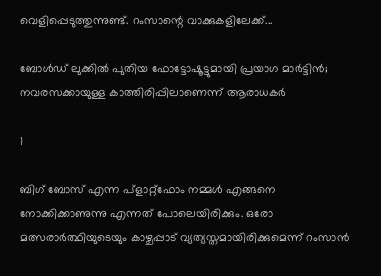വെളിപ്പെടുത്തുന്നുണ്ട്. റംസാന്റെ വാക്കുകളിലേക്ക്...

ബോള്‍ഡ് ലുക്കില്‍ പുതിയ ഫോട്ടോഷൂട്ടുമായി പ്രയാഗ മാര്‍ട്ടിന്‍; നവരസക്കായുള്ള കാത്തിരിപ്പിലാണെന്ന് ആരാധകര്‍

1

ബിഗ് ബോസ് എന്ന പ്‌ളാറ്റ്‌ഫോം നമ്മള്‍ എങ്ങനെ നോക്കിക്കാണുന്നു എന്നത് പോലെയിരിക്കും. ഒരോ മത്സരാര്‍ത്ഥിയുടെയും കാഴ്ചപ്പാട് വ്യത്യസ്തമായിരിക്കുമെന്ന് റംസാന്‍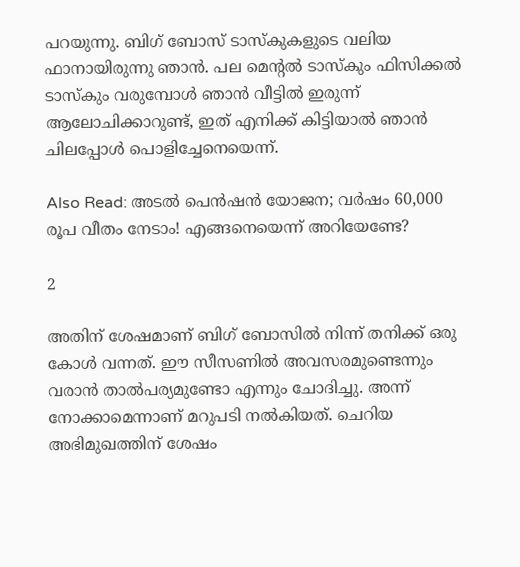പറയുന്നു. ബിഗ് ബോസ് ടാസ്‌കുകളുടെ വലിയ ഫാനായിരുന്നു ഞാന്‍. പല മെന്റല്‍ ടാസ്‌കും ഫിസിക്കല്‍ ടാസ്‌കും വരുമ്പോള്‍ ഞാന്‍ വീട്ടില്‍ ഇരുന്ന് ആലോചിക്കാറുണ്ട്, ഇത് എനിക്ക് കിട്ടിയാല്‍ ഞാന്‍ ചിലപ്പോള്‍ പൊളിച്ചേനെയെന്ന്.

Also Read: അടല്‍ പെന്‍ഷന്‍ യോജന; വര്‍ഷം 60,000 രൂപ വീതം നേടാം! എങ്ങനെയെന്ന് അറിയേണ്ടേ?

2

അതിന് ശേഷമാണ് ബിഗ് ബോസില്‍ നിന്ന് തനിക്ക് ഒരു കോള്‍ വന്നത്. ഈ സീസണില്‍ അവസരമുണ്ടെന്നും വരാന്‍ താല്‍പര്യമുണ്ടോ എന്നും ചോദിച്ചു. അന്ന് നോക്കാമെന്നാണ് മറുപടി നല്‍കിയത്. ചെറിയ അഭിമുഖത്തിന് ശേഷം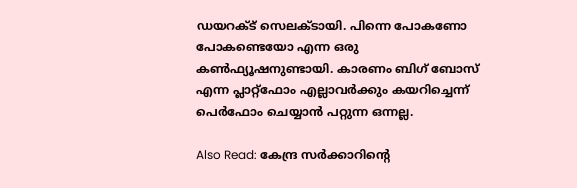ഡയറക്ട് സെലക്ടായി. പിന്നെ പോകണോ പോകണ്ടെയോ എന്ന ഒരു കണ്‍ഫ്യൂഷനുണ്ടായി. കാരണം ബിഗ് ബോസ് എന്ന പ്ലാറ്റ്‌ഫോം എല്ലാവര്‍ക്കും കയറിച്ചെന്ന് പെര്‍ഫോം ചെയ്യാന്‍ പറ്റുന്ന ഒന്നല്ല.

Also Read: കേന്ദ്ര സര്‍ക്കാറിന്റെ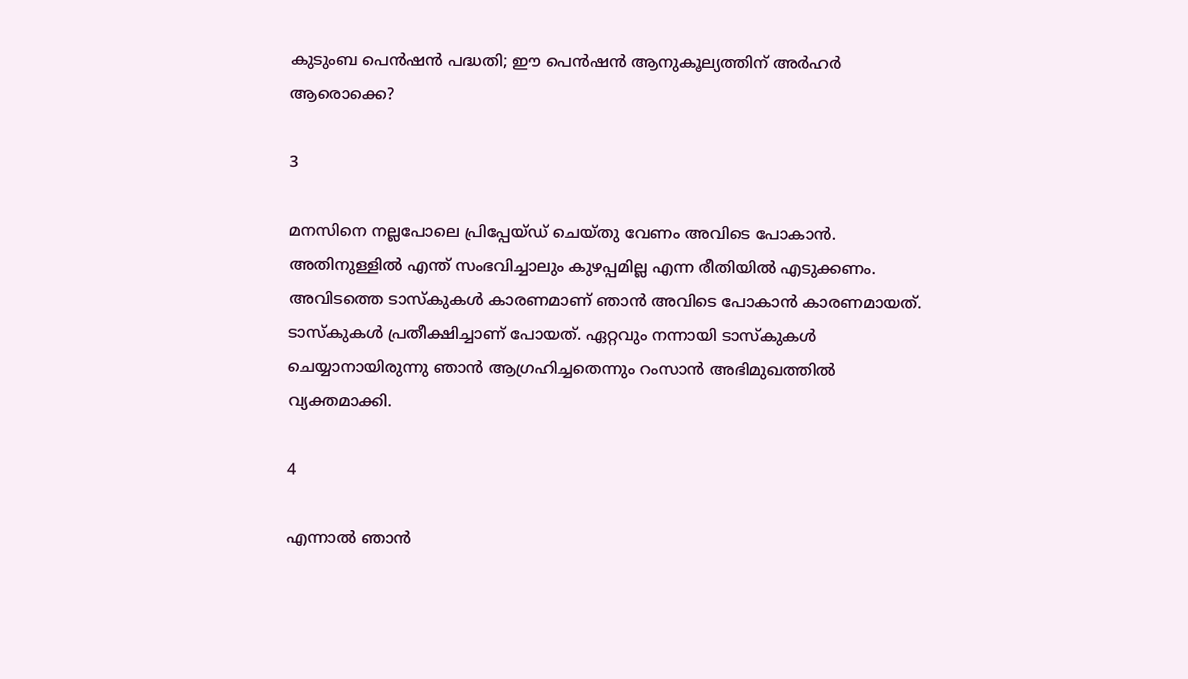കുടുംബ പെന്‍ഷന്‍ പദ്ധതി; ഈ പെന്‍ഷന്‍ ആനുകൂല്യത്തിന് അര്‍ഹര്‍ ആരൊക്കെ?

3

മനസിനെ നല്ലപോലെ പ്രിപ്പേയ്ഡ് ചെയ്തു വേണം അവിടെ പോകാന്‍. അതിനുള്ളില്‍ എന്ത് സംഭവിച്ചാലും കുഴപ്പമില്ല എന്ന രീതിയില്‍ എടുക്കണം. അവിടത്തെ ടാസ്‌കുകള്‍ കാരണമാണ് ഞാന്‍ അവിടെ പോകാന്‍ കാരണമായത്. ടാസ്‌കുകള്‍ പ്രതീക്ഷിച്ചാണ് പോയത്. ഏറ്റവും നന്നായി ടാസ്‌കുകള്‍ ചെയ്യാനായിരുന്നു ഞാന്‍ ആഗ്രഹിച്ചതെന്നും റംസാന്‍ അഭിമുഖത്തില്‍ വ്യക്തമാക്കി.

4

എന്നാല്‍ ഞാന്‍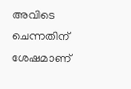അവിടെ ചെന്നതിന് ശേഷമാണ്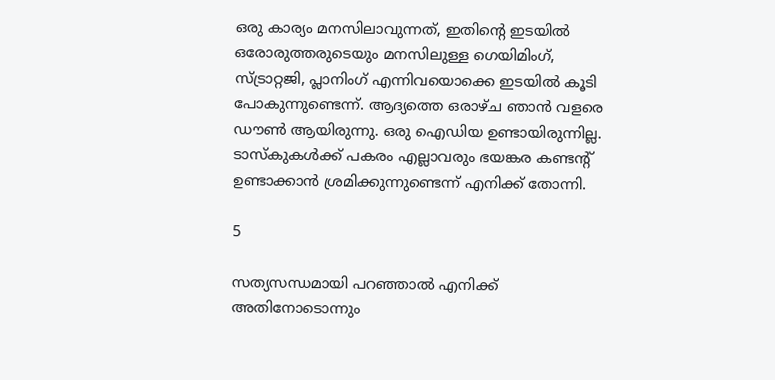ഒരു കാര്യം മനസിലാവുന്നത്, ഇതിന്റെ ഇടയില്‍ ഒരോരുത്തരുടെയും മനസിലുള്ള ഗെയിമിംഗ്, സ്ട്രാറ്റജി, പ്ലാനിംഗ് എന്നിവയൊക്കെ ഇടയില്‍ കൂടി പോകുന്നുണ്ടെന്ന്. ആദ്യത്തെ ഒരാഴ്ച ഞാന്‍ വളരെ ഡൗണ്‍ ആയിരുന്നു. ഒരു ഐഡിയ ഉണ്ടായിരുന്നില്ല. ടാസ്‌കുകള്‍ക്ക് പകരം എല്ലാവരും ഭയങ്കര കണ്ടന്റ് ഉണ്ടാക്കാന്‍ ശ്രമിക്കുന്നുണ്ടെന്ന് എനിക്ക് തോന്നി.

5

സത്യസന്ധമായി പറഞ്ഞാല്‍ എനിക്ക് അതിനോടൊന്നും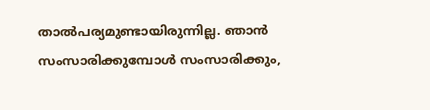താല്‍പര്യമുണ്ടായിരുന്നില്ല. ഞാന്‍ സംസാരിക്കുമ്പോള്‍ സംസാരിക്കും,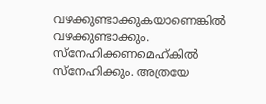വഴക്കുണ്ടാക്കുകയാണെങ്കില്‍ വഴക്കുണ്ടാക്കും. സ്‌നേഹിക്കണമെഹ്കില്‍ സ്‌നേഹിക്കും. അത്രയേ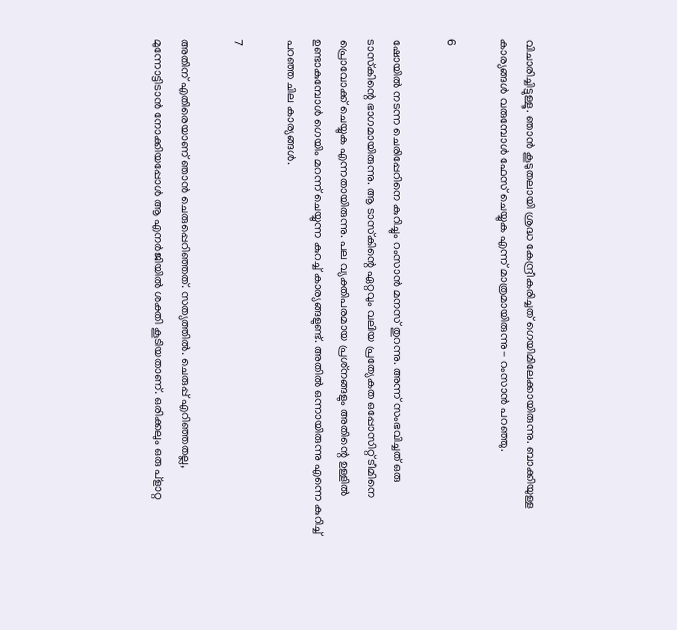വിചാരിച്ചിട്ടുള്ളൂ. ഞാന്‍ കൂടുതലായി ശ്രദ്ധ കേന്ദ്രീകരിച്ചത് ഗെയിമിലേക്കായിരുന്നു. ബാക്കിയുള്ള കാര്യങ്ങള്‍ വരുമ്പോള്‍ ഫേസ് ചെയ്യുക എന്ന് മാത്രമായിരുന്നു- റംസാന്‍ പറഞ്ഞു.

6

ഷോയില്‍ നടന്ന ചെരിപ്പേറിനെ കുറിച്ചും റംസാന്‍ മനസ് തുറന്നു. അന്ന് സംഭവിച്ചത് ഒരു ടാസ്‌കിന്റെ ഭാഗമായിരുന്നു. ആ ടാസ്‌കിന്റെ ഏറ്റവും വലിയ പ്രത്യേകത ഒപ്പോസിറ്റ് ടീമിനെ പ്രൊവോക്ക് ചെയ്യുക എന്നതായിരുന്നു. പല വ്യക്തിപരമായ പ്രശ്‌നങ്ങളും അതിന്റെ ഉള്ളില്‍ ഉണ്ടാകുമ്പോള്‍ ഗെയിം മറന്ന് ചെയ്യുന്ന കുറച്ച് കാര്യങ്ങളുണ്ട്. അതില്‍ ഒന്നായിരുന്നു എന്നെ കുറിച്ച് പറഞ്ഞ ചില കാര്യങ്ങള്‍.

7

അതിന് എതിരെയാണ് ഞാന്‍ ചെരുപ്പെറിഞ്ഞത്. സത്യത്തില്‍. ചെരുപ്പ് എറിഞ്ഞതല്ല, മുന്നോട്ടിടാന്‍ നോക്കിയപ്പോള്‍ ആ എനര്‍ജിയില്‍ ശക്തി കൂടിയതാണ്. ഒരിക്കലും ഒരു പ്‌ളാറ്റ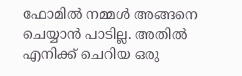ഫോമില്‍ നമ്മള്‍ അങ്ങനെ ചെയ്യാന്‍ പാടില്ല. അതില്‍ എനിക്ക് ചെറിയ ഒരു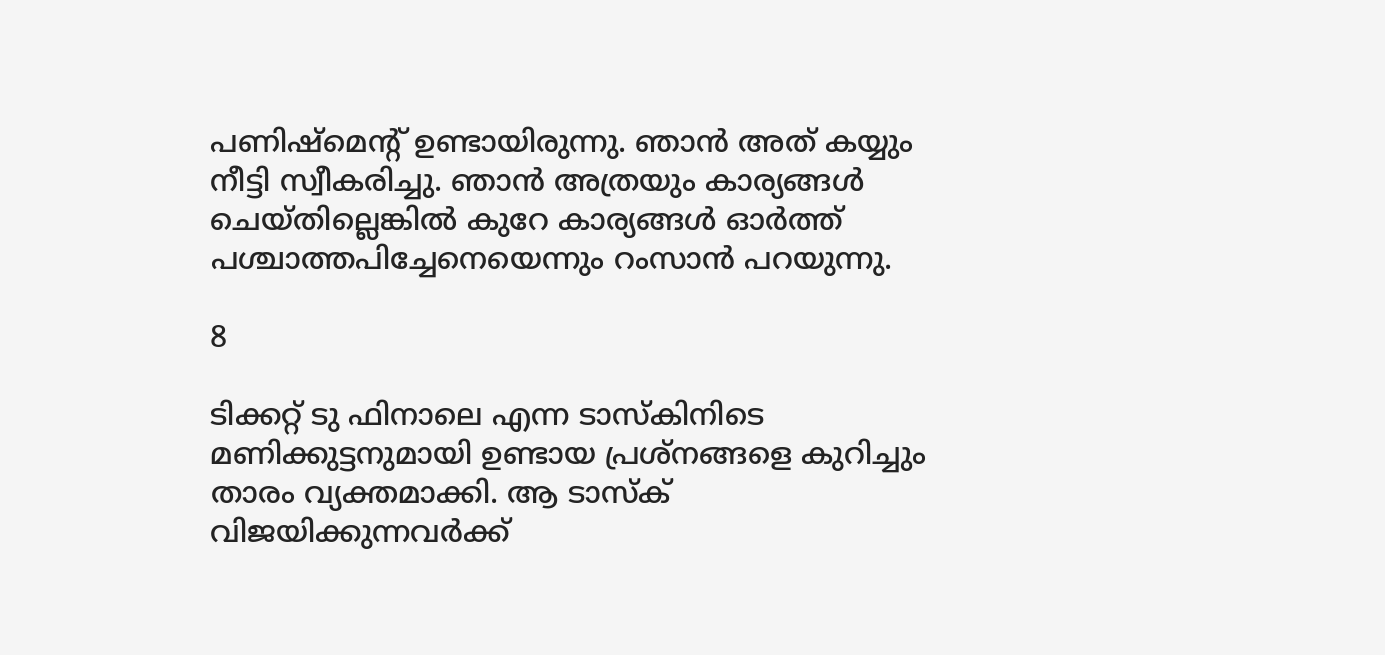പണിഷ്‌മെന്റ് ഉണ്ടായിരുന്നു. ഞാന്‍ അത് കയ്യും നീട്ടി സ്വീകരിച്ചു. ഞാന്‍ അത്രയും കാര്യങ്ങള്‍ ചെയ്തില്ലെങ്കില്‍ കുറേ കാര്യങ്ങള്‍ ഓര്‍ത്ത് പശ്ചാത്തപിച്ചേനെയെന്നും റംസാന്‍ പറയുന്നു.

8

ടിക്കറ്റ് ടു ഫിനാലെ എന്ന ടാസ്‌കിനിടെ മണിക്കുട്ടനുമായി ഉണ്ടായ പ്രശ്‌നങ്ങളെ കുറിച്ചും താരം വ്യക്തമാക്കി. ആ ടാസ്‌ക് വിജയിക്കുന്നവര്‍ക്ക്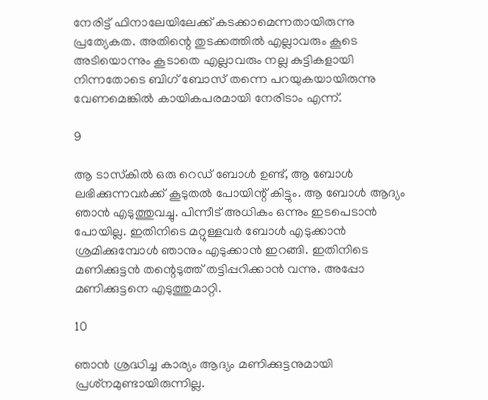നേരിട്ട് ഫിനാലേയിലേക്ക് കടക്കാമെന്നതായിരുന്നു പ്രത്യേകത. അതിന്റെ തുടക്കത്തില്‍ എല്ലാവരും കൂടെ അടിയൊന്നും കൂടാതെ എല്ലാവരും നല്ല കുട്ടികളായി നിന്നതോടെ ബിഗ് ബോസ് തന്നെ പറയുകയായിരുന്നു വേണമെങ്കില്‍ കായികപരമായി നേരിടാം എന്ന്.

9

ആ ടാസ്‌കില്‍ ഒരു റെഡ് ബോള്‍ ഉണ്ട്, ആ ബോള്‍ ലഭിക്കുന്നവര്‍ക്ക് കൂടുതല്‍ പോയിന്റ് കിട്ടും. ആ ബോള്‍ ആദ്യം ഞാന്‍ എടുത്തുവച്ചു. പിന്നീട് അധികം ഒന്നും ഇടപെടാന്‍ പോയില്ല. ഇതിനിടെ മറ്റുള്ളവര്‍ ബോള്‍ എടുക്കാന്‍ ശ്രമിക്കുമ്പോള്‍ ഞാനും എടുക്കാന്‍ ഇറങ്ങി. ഇതിനിടെ മണിക്കുട്ടന്‍ തന്റെടുത്ത് തട്ടിപ്പറിക്കാന്‍ വന്നു. അപ്പോ മണിക്കുട്ടനെ എടുത്തുമാറ്റി.

10

ഞാന്‍ ശ്രദ്ധിച്ച കാര്യം ആദ്യം മണിക്കുട്ടനുമായി പ്രശ്‌നമുണ്ടായിരുന്നില്ല.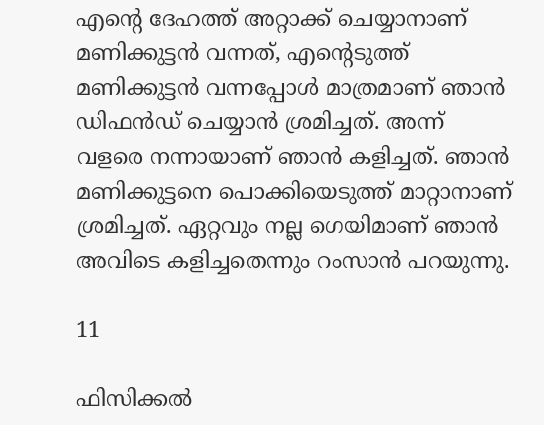എന്റെ ദേഹത്ത് അറ്റാക്ക് ചെയ്യാനാണ് മണിക്കുട്ടന്‍ വന്നത്, എന്റെടുത്ത് മണിക്കുട്ടന്‍ വന്നപ്പോള്‍ മാത്രമാണ് ഞാന്‍ ഡിഫന്‍ഡ് ചെയ്യാന്‍ ശ്രമിച്ചത്. അന്ന് വളരെ നന്നായാണ് ഞാന്‍ കളിച്ചത്. ഞാന്‍ മണിക്കുട്ടനെ പൊക്കിയെടുത്ത് മാറ്റാനാണ് ശ്രമിച്ചത്. ഏറ്റവും നല്ല ഗെയിമാണ് ഞാന്‍ അവിടെ കളിച്ചതെന്നും റംസാന്‍ പറയുന്നു.

11

ഫിസിക്കല്‍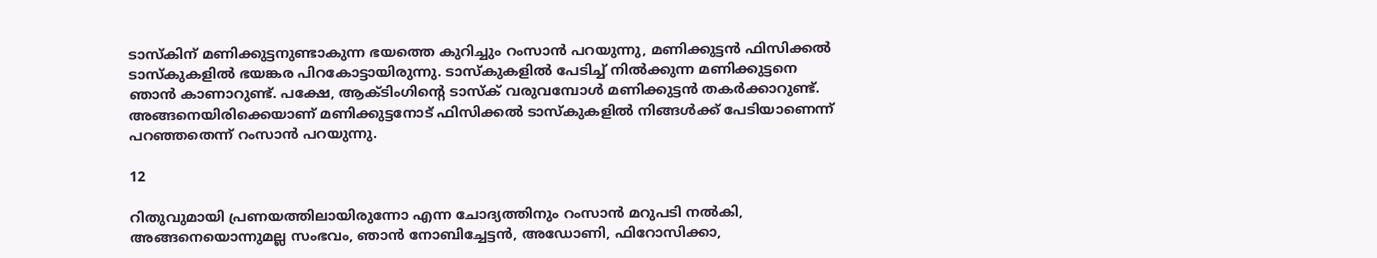ടാസ്‌കിന് മണിക്കുട്ടനുണ്ടാകുന്ന ഭയത്തെ കുറിച്ചും റംസാന്‍ പറയുന്നു, മണിക്കുട്ടന്‍ ഫിസിക്കല്‍ ടാസ്‌കുകളില്‍ ഭയങ്കര പിറകോട്ടായിരുന്നു. ടാസ്‌കുകളില്‍ പേടിച്ച് നില്‍ക്കുന്ന മണിക്കുട്ടനെ ഞാന്‍ കാണാറുണ്ട്. പക്ഷേ, ആക്ടിംഗിന്റെ ടാസ്‌ക് വരുവമ്പോള്‍ മണിക്കുട്ടന്‍ തകര്‍ക്കാറുണ്ട്. അങ്ങനെയിരിക്കെയാണ് മണിക്കുട്ടനോട് ഫിസിക്കല്‍ ടാസ്‌കുകളില്‍ നിങ്ങള്‍ക്ക് പേടിയാണെന്ന് പറഞ്ഞതെന്ന് റംസാന്‍ പറയുന്നു.

12

റിതുവുമായി പ്രണയത്തിലായിരുന്നോ എന്ന ചോദ്യത്തിനും റംസാന്‍ മറുപടി നല്‍കി, അങ്ങനെയൊന്നുമല്ല സംഭവം, ഞാന്‍ നോബിച്ചേട്ടന്‍, അഡോണി, ഫിറോസിക്കാ,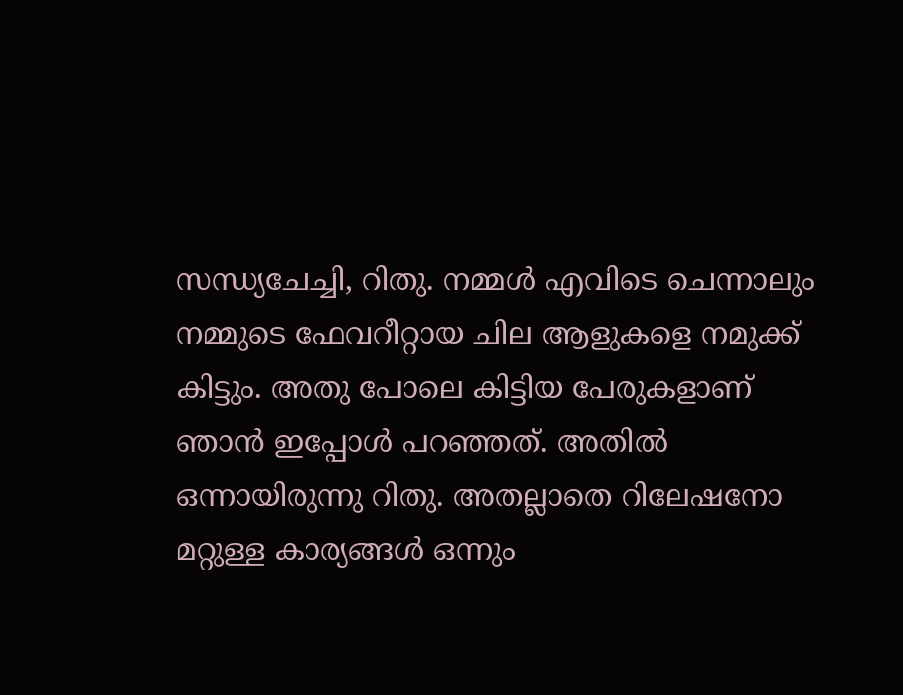സന്ധ്യചേച്ചി, റിതു. നമ്മള്‍ എവിടെ ചെന്നാലും നമ്മുടെ ഫേവറീറ്റായ ചില ആളുകളെ നമുക്ക് കിട്ടും. അതു പോലെ കിട്ടിയ പേരുകളാണ് ഞാന്‍ ഇപ്പോള്‍ പറഞ്ഞത്. അതില്‍ ഒന്നായിരുന്നു റിതു. അതല്ലാതെ റിലേഷനോ മറ്റുള്ള കാര്യങ്ങള്‍ ഒന്നും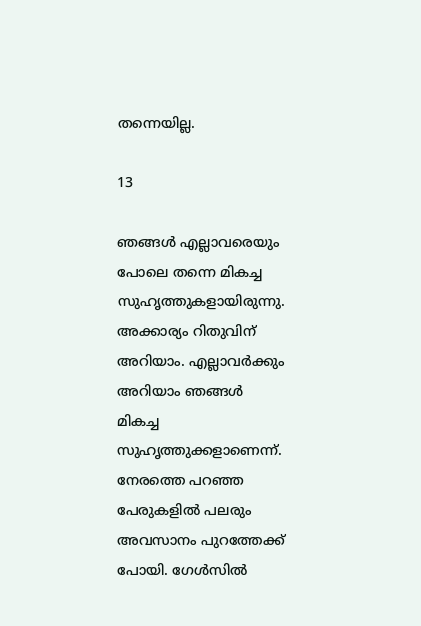തന്നെയില്ല.

13

ഞങ്ങള്‍ എല്ലാവരെയും പോലെ തന്നെ മികച്ച സുഹൃത്തുകളായിരുന്നു. അക്കാര്യം റിതുവിന് അറിയാം. എല്ലാവര്‍ക്കും അറിയാം ഞങ്ങള്‍ മികച്ച സുഹൃത്തുക്കളാണെന്ന്. നേരത്തെ പറഞ്ഞ പേരുകളില്‍ പലരും അവസാനം പുറത്തേക്ക് പോയി. ഗേള്‍സില്‍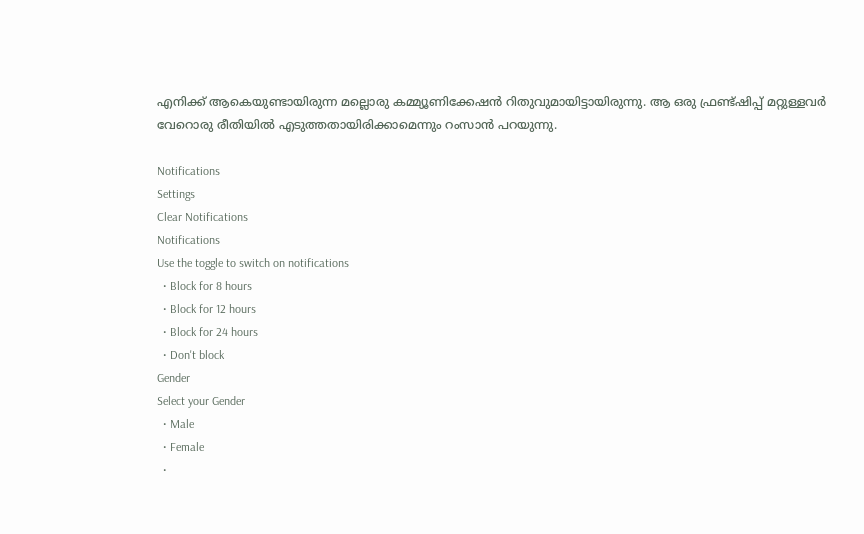എനിക്ക് ആകെയുണ്ടായിരുന്ന മല്ലൊരു കമ്മ്യൂണിക്കേഷന്‍ റിതുവുമായിട്ടായിരുന്നു. ആ ഒരു ഫ്രണ്ട്ഷിപ്പ് മറ്റുള്ളവര്‍ വേറൊരു രീതിയില്‍ എടുത്തതായിരിക്കാമെന്നും റംസാന്‍ പറയുന്നു.

Notifications
Settings
Clear Notifications
Notifications
Use the toggle to switch on notifications
  • Block for 8 hours
  • Block for 12 hours
  • Block for 24 hours
  • Don't block
Gender
Select your Gender
  • Male
  • Female
  •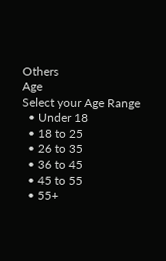Others
Age
Select your Age Range
  • Under 18
  • 18 to 25
  • 26 to 35
  • 36 to 45
  • 45 to 55
  • 55+